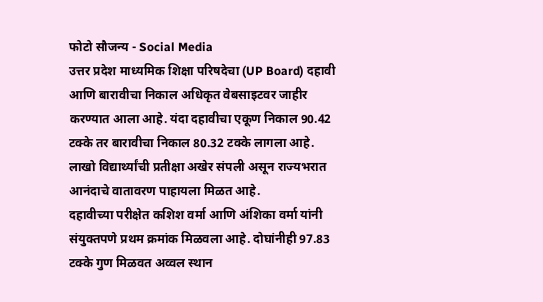फोटो सौजन्य - Social Media
उत्तर प्रदेश माध्यमिक शिक्षा परिषदेचा (UP Board) दहावी आणि बारावीचा निकाल अधिकृत वेबसाइटवर जाहीर करण्यात आला आहे. यंदा दहावीचा एकूण निकाल 90.42 टक्के तर बारावीचा निकाल 80.32 टक्के लागला आहे. लाखो विद्यार्थ्यांची प्रतीक्षा अखेर संपली असून राज्यभरात आनंदाचे वातावरण पाहायला मिळत आहे.
दहावीच्या परीक्षेत कशिश वर्मा आणि अंशिका वर्मा यांनी संयुक्तपणे प्रथम क्रमांक मिळवला आहे. दोघांनीही 97.83 टक्के गुण मिळवत अव्वल स्थान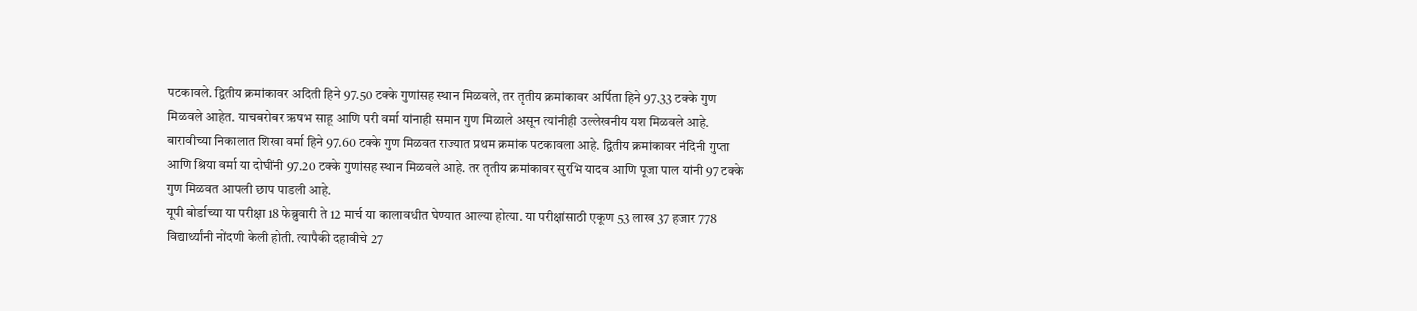पटकावले. द्वितीय क्रमांकावर अदिती हिने 97.50 टक्के गुणांसह स्थान मिळवले, तर तृतीय क्रमांकावर अर्पिता हिने 97.33 टक्के गुण मिळवले आहेत. याचबरोबर ऋषभ साहू आणि परी वर्मा यांनाही समान गुण मिळाले असून त्यांनीही उल्लेखनीय यश मिळवले आहे.
बारावीच्या निकालात शिखा वर्मा हिने 97.60 टक्के गुण मिळवत राज्यात प्रथम क्रमांक पटकावला आहे. द्वितीय क्रमांकावर नंदिनी गुप्ता आणि श्रिया वर्मा या दोघींनी 97.20 टक्के गुणांसह स्थान मिळवले आहे. तर तृतीय क्रमांकावर सुरभि यादव आणि पूजा पाल यांनी 97 टक्के गुण मिळवत आपली छाप पाडली आहे.
यूपी बोर्डाच्या या परीक्षा 18 फेब्रुवारी ते 12 मार्च या कालावधीत घेण्यात आल्या होत्या. या परीक्षांसाठी एकूण 53 लाख 37 हजार 778 विद्यार्थ्यांनी नोंदणी केली होती. त्यापैकी दहावीचे 27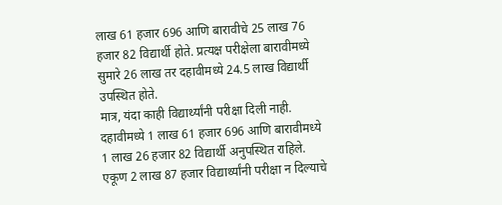लाख 61 हजार 696 आणि बारावीचे 25 लाख 76 हजार 82 विद्यार्थी होते. प्रत्यक्ष परीक्षेला बारावीमध्ये सुमारे 26 लाख तर दहावीमध्ये 24.5 लाख विद्यार्थी उपस्थित होते.
मात्र, यंदा काही विद्यार्थ्यांनी परीक्षा दिली नाही. दहावीमध्ये 1 लाख 61 हजार 696 आणि बारावीमध्ये 1 लाख 26 हजार 82 विद्यार्थी अनुपस्थित राहिले. एकूण 2 लाख 87 हजार विद्यार्थ्यांनी परीक्षा न दिल्याचे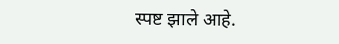स्पष्ट झाले आहे.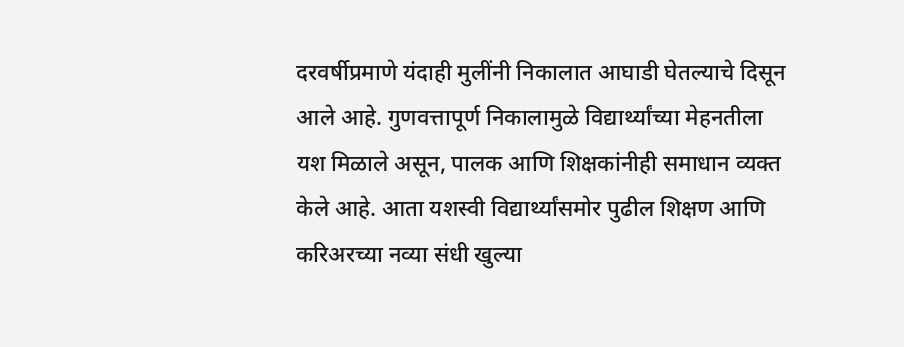दरवर्षीप्रमाणे यंदाही मुलींनी निकालात आघाडी घेतल्याचे दिसून आले आहे. गुणवत्तापूर्ण निकालामुळे विद्यार्थ्यांच्या मेहनतीला यश मिळाले असून, पालक आणि शिक्षकांनीही समाधान व्यक्त केले आहे. आता यशस्वी विद्यार्थ्यांसमोर पुढील शिक्षण आणि करिअरच्या नव्या संधी खुल्या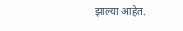झाल्या आहेत.